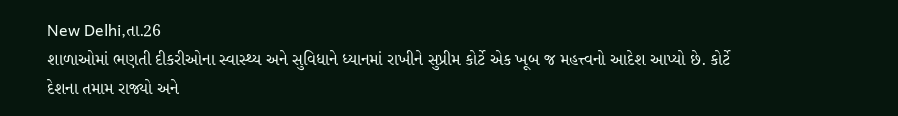New Delhi,તા.26
શાળાઓમાં ભણતી દીકરીઓના સ્વાસ્થ્ય અને સુવિધાને ધ્યાનમાં રાખીને સુપ્રીમ કોર્ટે એક ખૂબ જ મહત્ત્વનો આદેશ આપ્યો છે. કોર્ટે દેશના તમામ રાજ્યો અને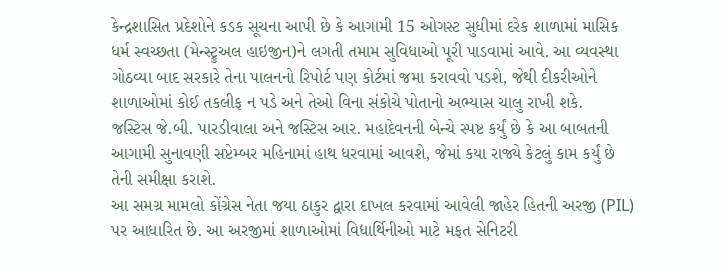કેન્દ્રશાસિત પ્રદેશોને કડક સૂચના આપી છે કે આગામી 15 ઓગસ્ટ સુધીમાં દરેક શાળામાં માસિક ધર્મ સ્વચ્છતા (મેન્સ્ટ્રુઅલ હાઇજીન)ને લગતી તમામ સુવિધાઓ પૂરી પાડવામાં આવે. આ વ્યવસ્થા ગોઠવ્યા બાદ સરકારે તેના પાલનનો રિપોર્ટ પણ કોર્ટમાં જમા કરાવવો પડશે, જેથી દીકરીઓને શાળાઓમાં કોઈ તકલીફ ન પડે અને તેઓ વિના સંકોચે પોતાનો અભ્યાસ ચાલુ રાખી શકે.
જસ્ટિસ જે.બી. પારડીવાલા અને જસ્ટિસ આર. મહાદેવનની બેન્ચે સ્પષ્ટ કર્યું છે કે આ બાબતની આગામી સુનાવણી સપ્ટેમ્બર મહિનામાં હાથ ધરવામાં આવશે, જેમાં કયા રાજ્યે કેટલું કામ કર્યું છે તેની સમીક્ષા કરાશે.
આ સમગ્ર મામલો કોંગ્રેસ નેતા જયા ઠાકુર દ્વારા દાખલ કરવામાં આવેલી જાહેર હિતની અરજી (PIL) પર આધારિત છે. આ અરજીમાં શાળાઓમાં વિદ્યાર્થિનીઓ માટે મફત સેનિટરી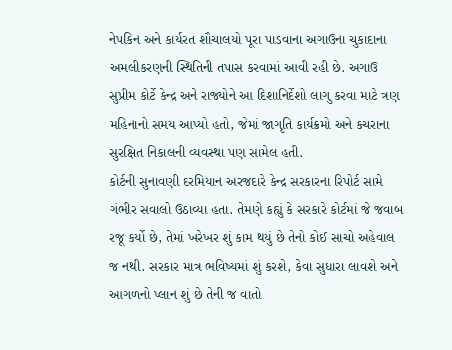નેપકિન અને કાર્યરત શૌચાલયો પૂરા પાડવાના અગાઉના ચુકાદાના અમલીકરણની સ્થિતિની તપાસ કરવામાં આવી રહી છે. અગાઉ સુપ્રીમ કોર્ટે કેન્દ્ર અને રાજ્યોને આ દિશાનિર્દેશો લાગુ કરવા માટે ત્રણ મહિનાનો સમય આપ્યો હતો, જેમાં જાગૃતિ કાર્યક્રમો અને કચરાના સુરક્ષિત નિકાલની વ્યવસ્થા પણ સામેલ હતી.
કોર્ટની સુનાવણી દરમિયાન અરજદારે કેન્દ્ર સરકારના રિપોર્ટ સામે ગંભીર સવાલો ઉઠાવ્યા હતા. તેમણે કહ્યું કે સરકારે કોર્ટમાં જે જવાબ રજૂ કર્યો છે, તેમાં ખરેખર શું કામ થયું છે તેનો કોઈ સાચો અહેવાલ જ નથી. સરકાર માત્ર ભવિષ્યમાં શું કરશે, કેવા સુધારા લાવશે અને આગળનો પ્લાન શું છે તેની જ વાતો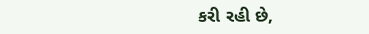કરી રહી છે,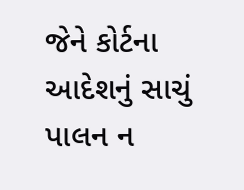જેને કોર્ટના આદેશનું સાચું પાલન ન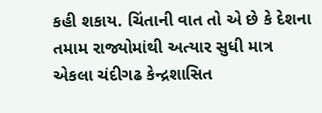કહી શકાય. ચિંતાની વાત તો એ છે કે દેશના તમામ રાજ્યોમાંથી અત્યાર સુધી માત્ર એકલા ચંદીગઢ કેન્દ્રશાસિત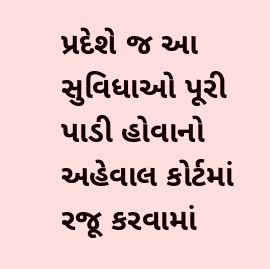પ્રદેશે જ આ સુવિધાઓ પૂરી પાડી હોવાનો અહેવાલ કોર્ટમાં રજૂ કરવામાં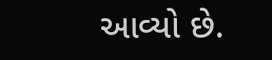આવ્યો છે.